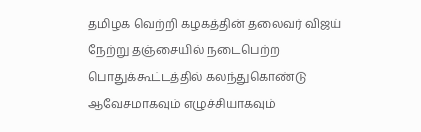தமிழக வெற்றி கழகத்தின் தலைவர் விஜய் நேற்று தஞ்சையில் நடைபெற்ற பொதுக்கூட்டத்தில் கலந்துகொண்டு ஆவேசமாகவும் எழுச்சியாகவும்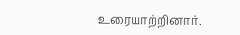உரையாற்றினார்.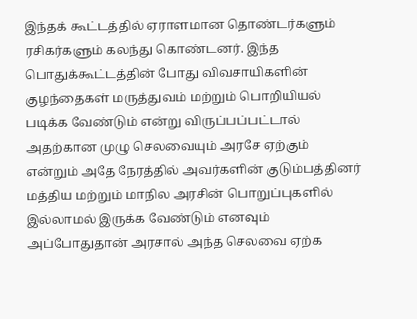இந்தக் கூட்டத்தில் ஏராளமான தொண்டர்களும் ரசிகர்களும் கலந்து கொண்டனர். இந்த பொதுக்கூட்டத்தின் போது விவசாயிகளின் குழந்தைகள் மருத்துவம் மற்றும் பொறியியல் படிக்க வேண்டும் என்று விருப்பப்பட்டால் அதற்கான முழு செலவையும் அரசே ஏற்கும் என்றும் அதே நேரத்தில் அவர்களின் குடும்பத்தினர் மத்திய மற்றும் மாநில அரசின் பொறுப்புகளில் இல்லாமல் இருக்க வேண்டும் எனவும் அப்போதுதான் அரசால் அந்த செலவை ஏற்க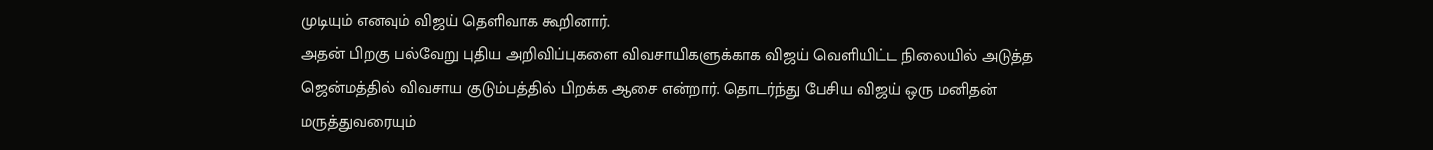முடியும் எனவும் விஜய் தெளிவாக கூறினார்.
அதன் பிறகு பல்வேறு புதிய அறிவிப்புகளை விவசாயிகளுக்காக விஜய் வெளியிட்ட நிலையில் அடுத்த ஜென்மத்தில் விவசாய குடும்பத்தில் பிறக்க ஆசை என்றார். தொடர்ந்து பேசிய விஜய் ஒரு மனிதன் மருத்துவரையும்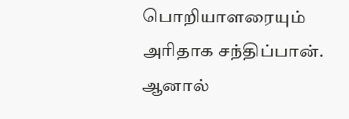பொறியாளரையும் அரிதாக சந்திப்பான். ஆனால்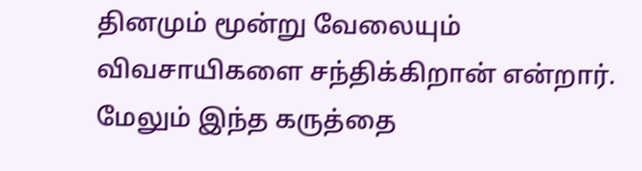தினமும் மூன்று வேலையும் விவசாயிகளை சந்திக்கிறான் என்றார்.
மேலும் இந்த கருத்தை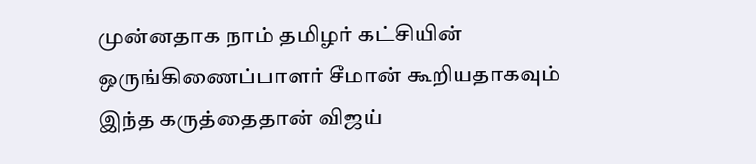முன்னதாக நாம் தமிழர் கட்சியின் ஒருங்கிணைப்பாளர் சீமான் கூறியதாகவும் இந்த கருத்தைதான் விஜய்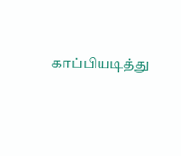காப்பியடித்து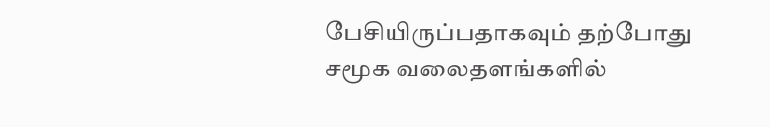பேசியிருப்பதாகவும் தற்போது சமூக வலைதளங்களில்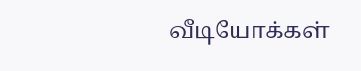வீடியோக்கள்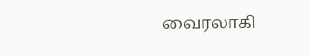வைரலாகி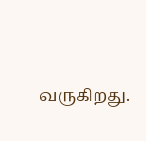வருகிறது.